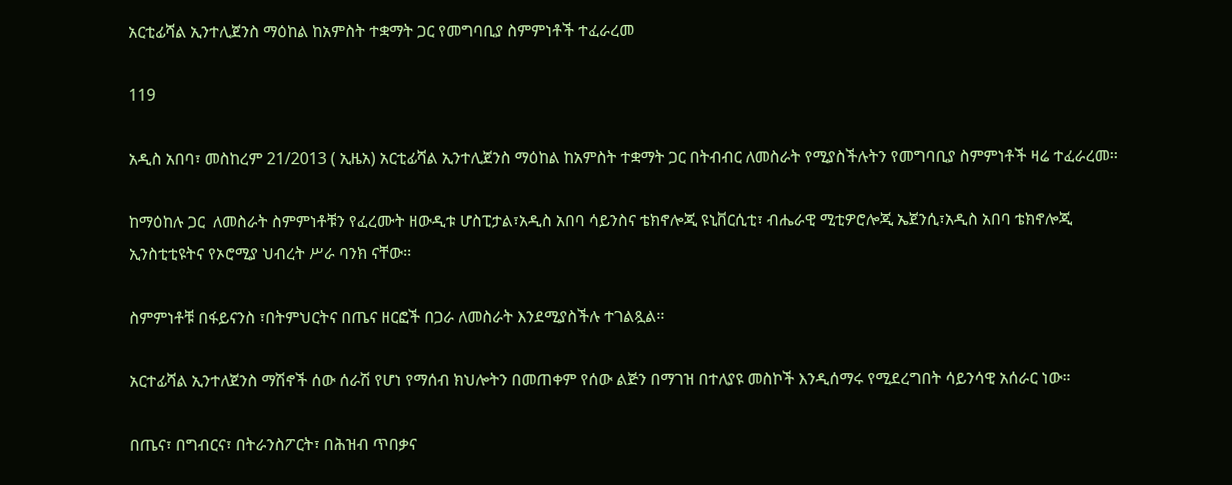አርቲፊሻል ኢንተሊጀንስ ማዕከል ከአምስት ተቋማት ጋር የመግባቢያ ስምምነቶች ተፈራረመ

119

አዲስ አበባ፣ መስከረም 21/2013 ( ኢዜአ) አርቲፊሻል ኢንተሊጀንስ ማዕከል ከአምስት ተቋማት ጋር በትብብር ለመስራት የሚያስችሉትን የመግባቢያ ስምምነቶች ዛሬ ተፈራረመ፡፡

ከማዕከሉ ጋር  ለመስራት ስምምነቶቹን የፈረሙት ዘውዲቱ ሆስፒታል፣አዲስ አበባ ሳይንስና ቴክኖሎጂ ዩኒቨርሲቲ፣ ብሔራዊ ሚቲዎሮሎጂ ኤጀንሲ፣አዲስ አበባ ቴክኖሎጂ ኢንስቲቲዩትና የኦሮሚያ ህብረት ሥራ ባንክ ናቸው፡፡

ስምምነቶቹ በፋይናንስ ፣በትምህርትና በጤና ዘርፎች በጋራ ለመስራት እንደሚያስችሉ ተገልጿል፡፡

አርተፊሻል ኢንተለጀንስ ማሽኖች ሰው ሰራሽ የሆነ የማሰብ ክህሎትን በመጠቀም የሰው ልጅን በማገዝ በተለያዩ መስኮች እንዲሰማሩ የሚደረግበት ሳይንሳዊ አሰራር ነው።

በጤና፣ በግብርና፣ በትራንስፖርት፣ በሕዝብ ጥበቃና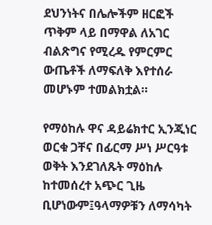ደህንነትና በሌሎችም ዘርፎች ጥቅም ላይ በማዋል ለአገር ብልጽግና የሚረዱ የምርምር ውጤቶች ለማፍለቅ እየተሰራ መሆኑም ተመልክቷል።

የማዕከሉ ዋና ዳይሬክተር ኢንጂነር ወርቁ ጋቸና በፊርማ ሥነ ሥርዓቱ ወቅት እንደገለጹት ማዕከሉ ከተመሰረተ አጭር ጊዜ ቢሆነውም፤ዓላማዎቹን ለማሳካት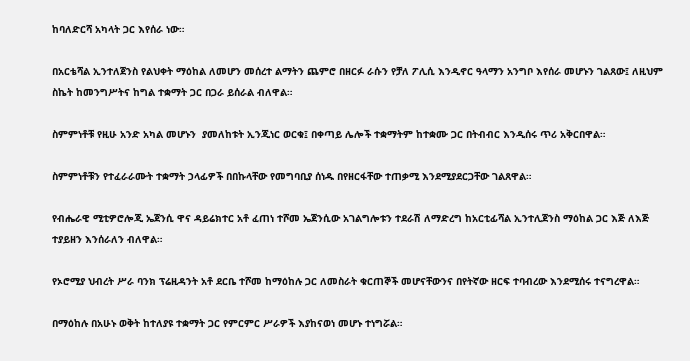ከባለድርሻ አካላት ጋር እየሰራ ነው።

በአርቴሻል ኢንተለጀንስ የልህቀት ማዕከል ለመሆን መሰረተ ልማትን ጨምሮ በዘርፉ ራሱን የቻለ ፖሊሲ እንዲኖር ዓላማን አንግቦ እየሰራ መሆኑን ገልጸው፤ ለዚህም ስኬት ከመንግሥትና ከግል ተቋማት ጋር በጋራ ይሰራል ብለዋል።

ስምምነቶቹ የዚሁ አንድ አካል መሆኑን  ያመለከቱት ኢንጂነር ወርቁ፤ በቀጣይ ሌሎች ተቋማትም ከተቋሙ ጋር በትብብር እንዲሰሩ ጥሪ አቅርበዋል።

ስምምነቶቹን የተፈራራሙት ተቋማት ኃላፊዎች በበኩላቸው የመግባቢያ ሰነዱ በየዘርፋቸው ተጠቃሚ እንደሚያደርጋቸው ገልጸዋል።

የብሔራዊ ሚቲዎሮሎጂ ኤጀንሲ ዋና ዳይሬክተር አቶ ፈጠነ ተሾመ ኤጀንሲው አገልግሎቱን ተደራሽ ለማድረግ ከአርቲፊሻል ኢንተሊጀንስ ማዕከል ጋር እጅ ለእጅ ተያይዘን እንሰራለን ብለዋል።

የኦሮሚያ ህብረት ሥራ ባንክ ፕሬዚዳንት አቶ ደርቤ ተሾመ ከማዕከሉ ጋር ለመስራት ቁርጠኞች መሆናቸውንና በየትኛው ዘርፍ ተባብረው እንደሚሰሩ ተናግረዋል።

በማዕከሉ በአሁኑ ወቅት ከተለያዩ ተቋማት ጋር የምርምር ሥራዎች እያከናወነ መሆኑ ተነግሯል።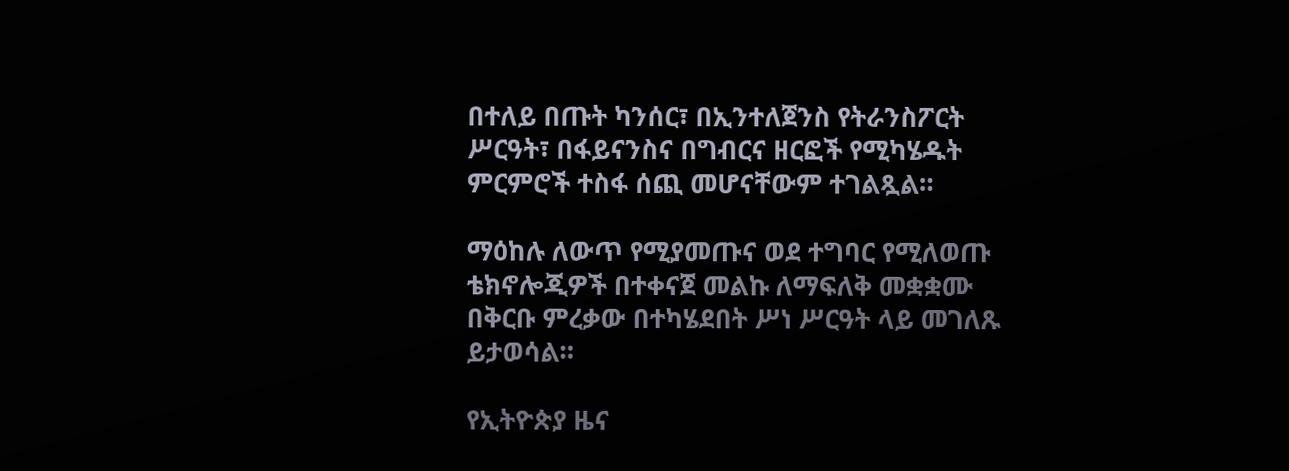በተለይ በጡት ካንሰር፣ በኢንተለጀንስ የትራንስፖርት ሥርዓት፣ በፋይናንስና በግብርና ዘርፎች የሚካሄዱት ምርምሮች ተስፋ ሰጪ መሆናቸውም ተገልጿል።

ማዕከሉ ለውጥ የሚያመጡና ወደ ተግባር የሚለወጡ ቴክኖሎጂዎች በተቀናጀ መልኩ ለማፍለቅ መቋቋሙ በቅርቡ ምረቃው በተካሄደበት ሥነ ሥርዓት ላይ መገለጹ ይታወሳል።

የኢትዮጵያ ዜና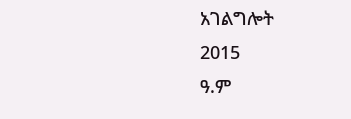አገልግሎት
2015
ዓ.ም